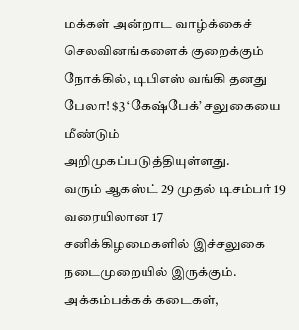மக்கள் அன்றாட வாழ்க்கைச் செலவினங்களைக் குறைக்கும் நோக்கில், டிபிஎஸ் வங்கி தனது பேலா! $3 ‘கேஷ்பேக்’ சலுகையை மீண்டும் அறிமுகப்படுத்தியுள்ளது.
வரும் ஆகஸ்ட் 29 முதல் டிசம்பர் 19 வரையிலான 17 சனிக்கிழமைகளில் இச்சலுகை நடைமுறையில் இருக்கும். அக்கம்பக்கக் கடைகள்,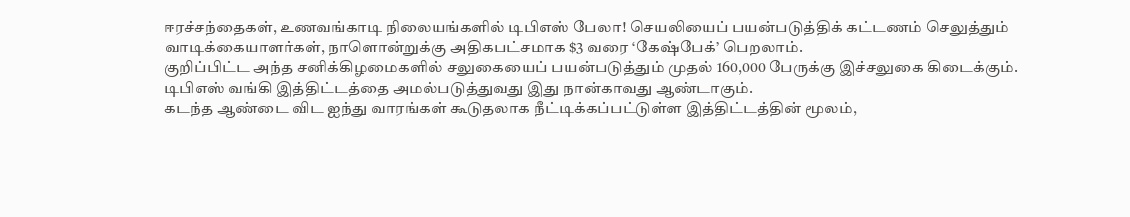ஈரச்சந்தைகள், உணவங்காடி நிலையங்களில் டிபிஎஸ் பேலா! செயலியைப் பயன்படுத்திக் கட்டணம் செலுத்தும் வாடிக்கையாளர்கள், நாளொன்றுக்கு அதிகபட்சமாக $3 வரை ‘கேஷ்பேக்’ பெறலாம்.
குறிப்பிட்ட அந்த சனிக்கிழமைகளில் சலுகையைப் பயன்படுத்தும் முதல் 160,000 பேருக்கு இச்சலுகை கிடைக்கும். டிபிஎஸ் வங்கி இத்திட்டத்தை அமல்படுத்துவது இது நான்காவது ஆண்டாகும்.
கடந்த ஆண்டை விட ஐந்து வாரங்கள் கூடுதலாக நீட்டிக்கப்பட்டுள்ள இத்திட்டத்தின் மூலம்,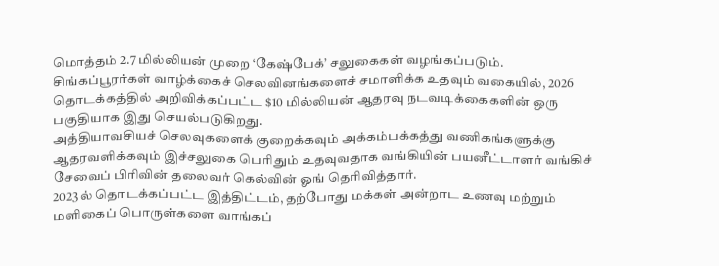மொத்தம் 2.7 மில்லியன் முறை ‘கேஷ்பேக்’ சலுகைகள் வழங்கப்படும்.
சிங்கப்பூரர்கள் வாழ்க்கைச் செலவினங்களைச் சமாளிக்க உதவும் வகையில், 2026 தொடக்கத்தில் அறிவிக்கப்பட்ட $10 மில்லியன் ஆதரவு நடவடிக்கைகளின் ஒரு பகுதியாக இது செயல்படுகிறது.
அத்தியாவசியச் செலவுகளைக் குறைக்கவும் அக்கம்பக்கத்து வணிகங்களுக்கு ஆதரவளிக்கவும் இச்சலுகை பெரிதும் உதவுவதாக வங்கியின் பயனீட்டாளர் வங்கிச் சேவைப் பிரிவின் தலைவர் கெல்வின் ஓங் தெரிவித்தார்.
2023ல் தொடக்கப்பட்ட இத்திட்டம், தற்போது மக்கள் அன்றாட உணவு மற்றும் மளிகைப் பொருள்களை வாங்கப்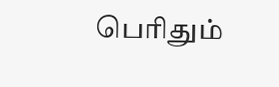பெரிதும்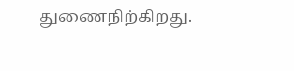துணைநிற்கிறது.